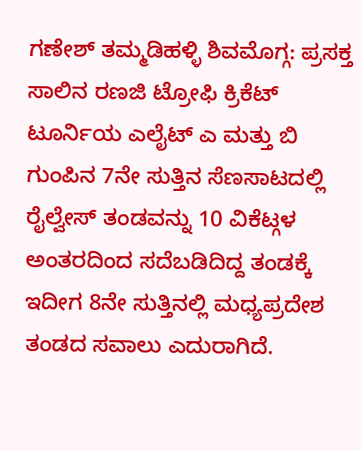ಗಣೇಶ್ ತಮ್ಮಡಿಹಳ್ಳಿ ಶಿವಮೊಗ್ಗ: ಪ್ರಸಕ್ತ ಸಾಲಿನ ರಣಜಿ ಟ್ರೋಫಿ ಕ್ರಿಕೆಟ್ ಟೂರ್ನಿಯ ಎಲೈಟ್ ಎ ಮತ್ತು ಬಿ ಗುಂಪಿನ 7ನೇ ಸುತ್ತಿನ ಸೆಣಸಾಟದಲ್ಲಿ ರೈಲ್ವೇಸ್ ತಂಡವನ್ನು 10 ವಿಕೆಟ್ಗಳ ಅಂತರದಿಂದ ಸದೆಬಡಿದಿದ್ದ ತಂಡಕ್ಕೆ ಇದೀಗ 8ನೇ ಸುತ್ತಿನಲ್ಲಿ ಮಧ್ಯಪ್ರದೇಶ ತಂಡದ ಸವಾಲು ಎದುರಾಗಿದೆ.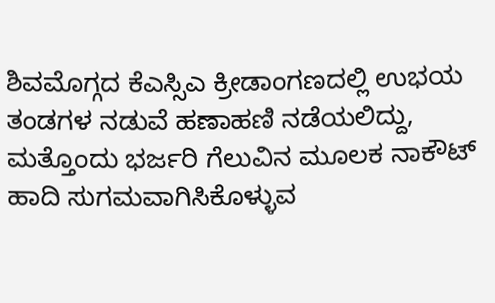ಶಿವಮೊಗ್ಗದ ಕೆಎಸ್ಸಿಎ ಕ್ರೀಡಾಂಗಣದಲ್ಲಿ ಉಭಯ ತಂಡಗಳ ನಡುವೆ ಹಣಾಹಣಿ ನಡೆಯಲಿದ್ದು, ಮತ್ತೊಂದು ಭರ್ಜರಿ ಗೆಲುವಿನ ಮೂಲಕ ನಾಕೌಟ್ ಹಾದಿ ಸುಗಮವಾಗಿಸಿಕೊಳ್ಳುವ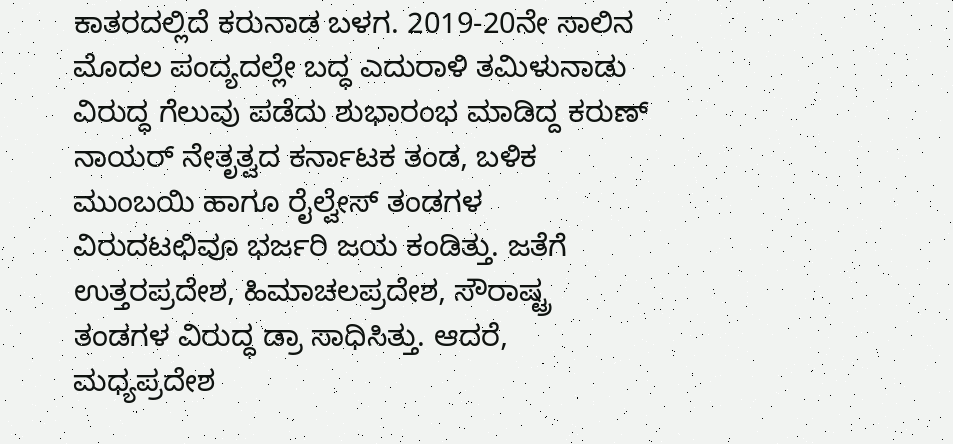ಕಾತರದಲ್ಲಿದೆ ಕರುನಾಡ ಬಳಗ. 2019-20ನೇ ಸಾಲಿನ ಮೊದಲ ಪಂದ್ಯದಲ್ಲೇ ಬದ್ಧ ಎದುರಾಳಿ ತಮಿಳುನಾಡು ವಿರುದ್ಧ ಗೆಲುವು ಪಡೆದು ಶುಭಾರಂಭ ಮಾಡಿದ್ದ ಕರುಣ್ ನಾಯರ್ ನೇತೃತ್ವದ ಕರ್ನಾಟಕ ತಂಡ, ಬಳಿಕ ಮುಂಬಯಿ ಹಾಗೂ ರೈಲ್ವೇಸ್ ತಂಡಗಳ ವಿರುದಟಛಿವೂ ಭರ್ಜರಿ ಜಯ ಕಂಡಿತ್ತು. ಜತೆಗೆ ಉತ್ತರಪ್ರದೇಶ, ಹಿಮಾಚಲಪ್ರದೇಶ, ಸೌರಾಷ್ಟ್ರ ತಂಡಗಳ ವಿರುದ್ಧ ಡ್ರಾ ಸಾಧಿಸಿತ್ತು. ಆದರೆ, ಮಧ್ಯಪ್ರದೇಶ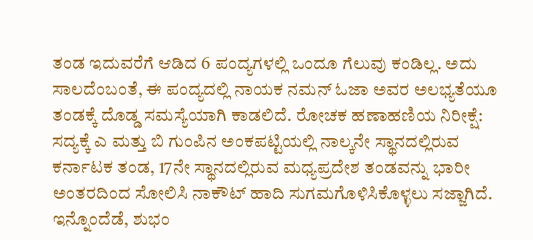ತಂಡ ಇದುವರೆಗೆ ಆಡಿದ 6 ಪಂದ್ಯಗಳಲ್ಲಿ ಒಂದೂ ಗೆಲುವು ಕಂಡಿಲ್ಲ. ಅದು ಸಾಲದೆಂಬಂತೆ, ಈ ಪಂದ್ಯದಲ್ಲಿ ನಾಯಕ ನಮನ್ ಓಜಾ ಅವರ ಅಲಭ್ಯತೆಯೂ ತಂಡಕ್ಕೆ ದೊಡ್ಡ ಸಮಸ್ಯೆಯಾಗಿ ಕಾಡಲಿದೆ. ರೋಚಕ ಹಣಾಹಣಿಯ ನಿರೀಕ್ಷೆ: ಸದ್ಯಕ್ಕೆ ಎ ಮತ್ತು ಬಿ ಗುಂಪಿನ ಅಂಕಪಟ್ಟಿಯಲ್ಲಿ ನಾಲ್ಕನೇ ಸ್ಥಾನದಲ್ಲಿರುವ ಕರ್ನಾಟಕ ತಂಡ, 17ನೇ ಸ್ಥಾನದಲ್ಲಿರುವ ಮಧ್ಯಪ್ರದೇಶ ತಂಡವನ್ನು ಭಾರೀ ಅಂತರದಿಂದ ಸೋಲಿಸಿ ನಾಕೌಟ್ ಹಾದಿ ಸುಗಮಗೊಳಿಸಿಕೊಳ್ಳಲು ಸಜ್ಜಾಗಿದೆ. ಇನ್ನೊಂದೆಡೆ, ಶುಭಂ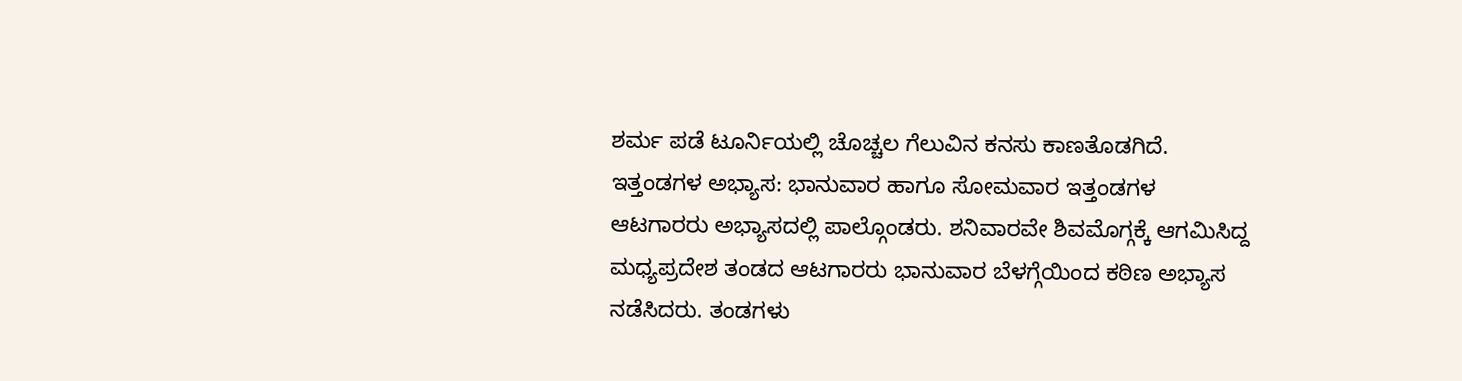ಶರ್ಮ ಪಡೆ ಟೂರ್ನಿಯಲ್ಲಿ ಚೊಚ್ಚಲ ಗೆಲುವಿನ ಕನಸು ಕಾಣತೊಡಗಿದೆ. ಇತ್ತಂಡಗಳ ಅಭ್ಯಾಸ: ಭಾನುವಾರ ಹಾಗೂ ಸೋಮವಾರ ಇತ್ತಂಡಗಳ ಆಟಗಾರರು ಅಭ್ಯಾಸದಲ್ಲಿ ಪಾಲ್ಗೊಂಡರು. ಶನಿವಾರವೇ ಶಿವಮೊಗ್ಗಕ್ಕೆ ಆಗಮಿಸಿದ್ದ ಮಧ್ಯಪ್ರದೇಶ ತಂಡದ ಆಟಗಾರರು ಭಾನುವಾರ ಬೆಳಗ್ಗೆಯಿಂದ ಕಠಿಣ ಅಭ್ಯಾಸ ನಡೆಸಿದರು. ತಂಡಗಳು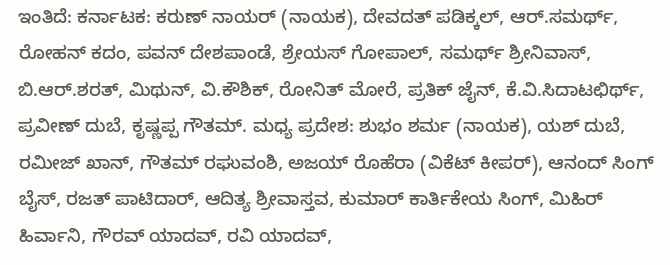ಇಂತಿದೆ: ಕರ್ನಾಟಕ: ಕರುಣ್ ನಾಯರ್ (ನಾಯಕ), ದೇವದತ್ ಪಡಿಕ್ಕಲ್, ಆರ್.ಸಮರ್ಥ್, ರೋಹನ್ ಕದಂ, ಪವನ್ ದೇಶಪಾಂಡೆ, ಶ್ರೇಯಸ್ ಗೋಪಾಲ್, ಸಮರ್ಥ್ ಶ್ರೀನಿವಾಸ್, ಬಿ.ಆರ್.ಶರತ್, ಮಿಥುನ್, ವಿ.ಕೌಶಿಕ್, ರೋನಿತ್ ಮೋರೆ, ಪ್ರತಿಕ್ ಜೈನ್, ಕೆ.ವಿ.ಸಿದಾಟಛಿರ್ಥ್, ಪ್ರವೀಣ್ ದುಬೆ, ಕೃಷ್ಣಪ್ಪ ಗೌತಮ್. ಮಧ್ಯ ಪ್ರದೇಶ: ಶುಭಂ ಶರ್ಮ (ನಾಯಕ), ಯಶ್ ದುಬೆ, ರಮೀಜ್ ಖಾನ್, ಗೌತಮ್ ರಘುವಂಶಿ, ಅಜಯ್ ರೊಹೆರಾ (ವಿಕೆಟ್ ಕೀಪರ್), ಆನಂದ್ ಸಿಂಗ್ ಬೈಸ್, ರಜತ್ ಪಾಟಿದಾರ್, ಆದಿತ್ಯ ಶ್ರೀವಾಸ್ತವ, ಕುಮಾರ್ ಕಾರ್ತಿಕೇಯ ಸಿಂಗ್, ಮಿಹಿರ್ ಹಿರ್ವಾನಿ, ಗೌರವ್ ಯಾದವ್, ರವಿ ಯಾದವ್,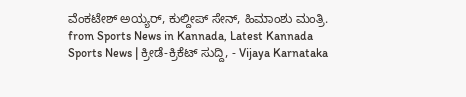ವೆಂಕಟೇಶ್ ಅಯ್ಯರ್, ಕುಲ್ದೀಪ್ ಸೇನ್, ಹಿಮಾಂಶು ಮಂತ್ರಿ.
from Sports News in Kannada, Latest Kannada Sports News | ಕ್ರೀಡೆ-ಕ್ರಿಕೆಟ್ ಸುದ್ದಿ, - Vijaya Karnataka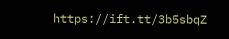https://ift.tt/3b5sbqZ